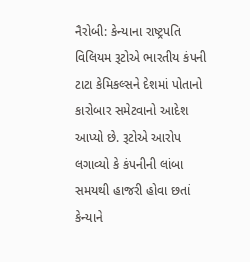નૈરોબી: કેન્યાના રાષ્ટ્રપતિ વિલિયમ રૂટોએ ભારતીય કંપની ટાટા કેમિકલ્સને દેશમાં પોતાનો કારોબાર સમેટવાનો આદેશ આપ્યો છે. રૂટોએ આરોપ લગાવ્યો કે કંપનીની લાંબા સમયથી હાજરી હોવા છતાં કેન્યાને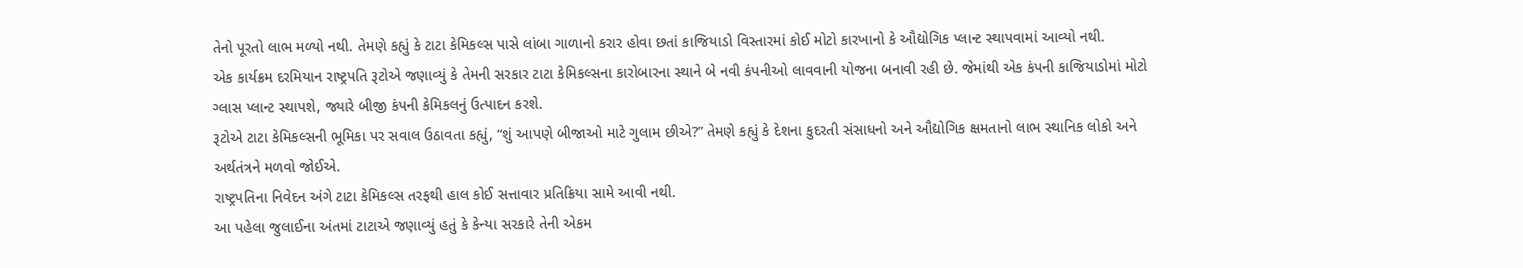તેનો પૂરતો લાભ મળ્યો નથી. તેમણે કહ્યું કે ટાટા કેમિકલ્સ પાસે લાંબા ગાળાનો કરાર હોવા છતાં કાજિયાડો વિસ્તારમાં કોઈ મોટો કારખાનો કે ઔદ્યોગિક પ્લાન્ટ સ્થાપવામાં આવ્યો નથી.
એક કાર્યક્રમ દરમિયાન રાષ્ટ્રપતિ રૂટોએ જણાવ્યું કે તેમની સરકાર ટાટા કેમિકલ્સના કારોબારના સ્થાને બે નવી કંપનીઓ લાવવાની યોજના બનાવી રહી છે. જેમાંથી એક કંપની કાજિયાડોમાં મોટો ગ્લાસ પ્લાન્ટ સ્થાપશે, જ્યારે બીજી કંપની કેમિકલનું ઉત્પાદન કરશે.
રૂટોએ ટાટા કેમિકલ્સની ભૂમિકા પર સવાલ ઉઠાવતા કહ્યું, “શું આપણે બીજાઓ માટે ગુલામ છીએ?” તેમણે કહ્યું કે દેશના કુદરતી સંસાધનો અને ઔદ્યોગિક ક્ષમતાનો લાભ સ્થાનિક લોકો અને અર્થતંત્રને મળવો જોઈએ.
રાષ્ટ્રપતિના નિવેદન અંગે ટાટા કેમિકલ્સ તરફથી હાલ કોઈ સત્તાવાર પ્રતિક્રિયા સામે આવી નથી.
આ પહેલા જુલાઈના અંતમાં ટાટાએ જણાવ્યું હતું કે કેન્યા સરકારે તેની એકમ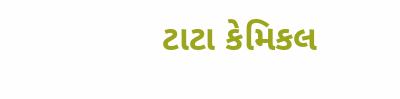ટાટા કેમિકલ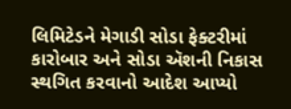લિમિટેડને મેગાડી સોડા ફેક્ટરીમાં કારોબાર અને સોડા ઍશની નિકાસ સ્થગિત કરવાનો આદેશ આપ્યો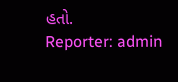હતો.
Reporter: admin